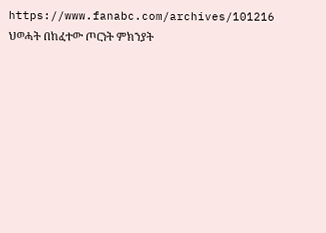https://www.fanabc.com/archives/101216
ህወሓት በከፈተው ጦርነት ምክንያት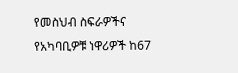የመስህብ ስፍራዎችና የአካባቢዎቹ ነዋሪዎች ከ67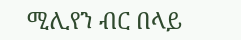ሚሊየን ብር በላይ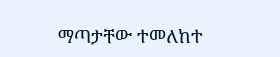ማጣታቸው ተመለከተ